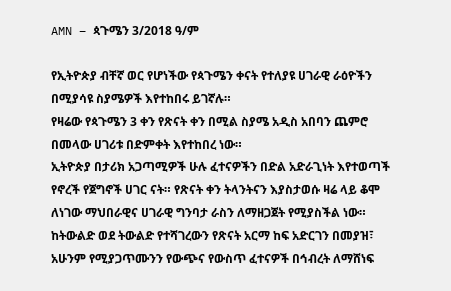AMN – ጳጉሜን 3/2018 ዓ/ም

የኢትዮጵያ ብቸኛ ወር የሆነችው የጳጉሜን ቀናት የተለያዩ ሀገራዊ ራዕዮችን በሚያሳዩ ስያሜዎች እየተከበሩ ይገኛሉ።
የዛሬው የጳጉሜን 3 ቀን የጽናት ቀን በሚል ስያሜ አዲስ አበባን ጨምሮ በመላው ሀገሪቱ በድምቀት እየተከበረ ነው።
ኢትዮጵያ በታሪክ አጋጣሚዎች ሁሉ ፈተናዎችን በድል አድራጊነት እየተወጣች የኖረች የጀግኖች ሀገር ናት። የጽናት ቀን ትላንትናን እያስታወሱ ዛሬ ላይ ቆሞ ለነገው ማህበራዊና ሀገራዊ ግንባታ ራስን ለማዘጋጀት የሚያስችል ነው።
ከትውልድ ወደ ትውልድ የተሻገረውን የጽናት አርማ ከፍ አድርገን በመያዝ፣ አሁንም የሚያጋጥሙንን የውጭና የውስጥ ፈተናዎች በኅብረት ለማሸነፍ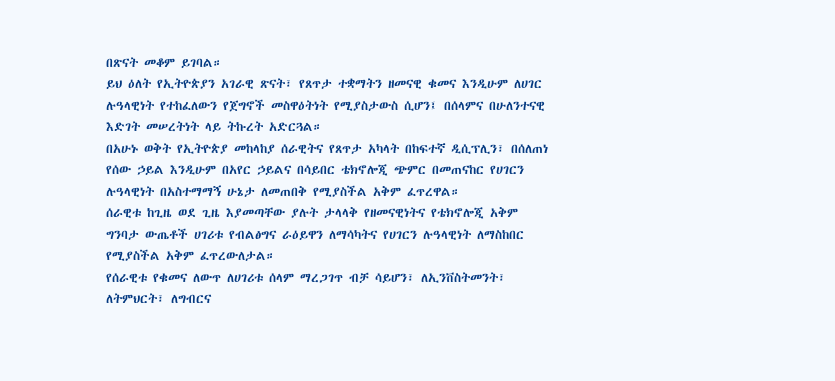በጽናት መቆም ይገባል።
ይህ ዕለት የኢትዮጵያን አገራዊ ጽናት፣ የጸጥታ ተቋማትን ዘመናዊ ቁመና እንዲሁም ለሀገር ሉዓላዊነት የተከፈለውን የጀግኖች መስዋዕትነት የሚያስታውስ ሲሆን፤ በሰላምና በሁለንተናዊ እድገት መሠረትነት ላይ ትኩረት አድርጓል።
በአሁኑ ወቅት የኢትዮጵያ መከላከያ ሰራዊትና የጸጥታ አካላት በከፍተኛ ዲሲፕሊን፣ በሰለጠነ የሰው ኃይል እንዲሁም በአየር ኃይልና በሳይበር ቴክኖሎጂ ጭምር በመጠናከር የሀገርን ሉዓላዊነት በአስተማማኝ ሁኔታ ለመጠበቅ የሚያስችል አቅም ፈጥረዋል።
ሰራዊቱ ከጊዜ ወደ ጊዜ እያመጣቸው ያሉት ታላላቅ የዘመናዊነትና የቴክኖሎጂ አቅም ግንባታ ውጤቶች ሀገሪቱ የብልፅግና ራዕይዋን ለማሳካትና የሀገርን ሉዓላዊነት ለማስከበር የሚያስችል አቅም ፈጥረውለታል።
የሰራዊቱ የቁመና ለውጥ ለሀገሪቱ ሰላም ማረጋገጥ ብቻ ሳይሆን፣ ለኢንቨስትመንት፣ ለትምህርት፣ ለግብርና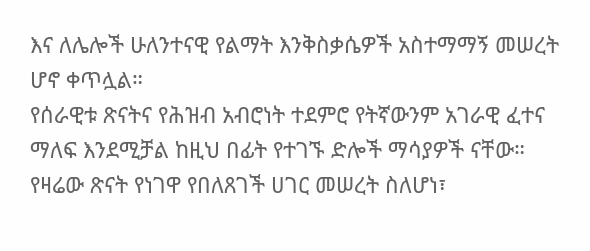እና ለሌሎች ሁለንተናዊ የልማት እንቅስቃሴዎች አስተማማኝ መሠረት ሆኖ ቀጥሏል።
የሰራዊቱ ጽናትና የሕዝብ አብሮነት ተደምሮ የትኛውንም አገራዊ ፈተና ማለፍ እንደሚቻል ከዚህ በፊት የተገኙ ድሎች ማሳያዎች ናቸው።
የዛሬው ጽናት የነገዋ የበለጸገች ሀገር መሠረት ስለሆነ፣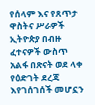የሰላም እና የጸጥታ ዋስትና ሥራዎች ኢትዮጵያ በብዙ ፈተናዎች ውስጥ አልፋ በጽናት ወደ ላቀ የዕድገት ደረጃ እየገሰገሰች መሆኗን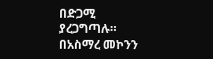በድጋሚ ያረጋግጣሉ።
በአስማረ መኮንን